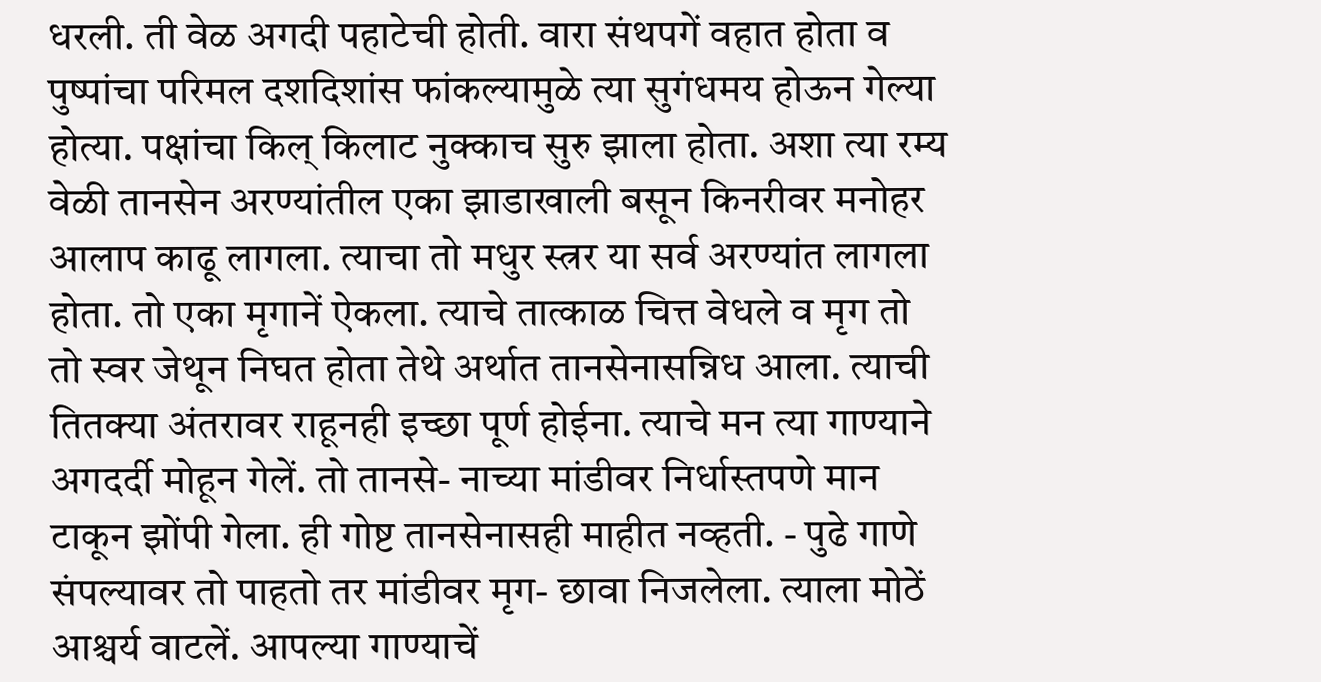धरली. ती वेळ अगदी पहाटेची होती. वारा संथपगें वहात होता व पुष्पांचा परिमल दशदिशांस फांकल्यामुळे त्या सुगंधमय होऊन गेल्या होत्या. पक्षांचा किल् किलाट नुक्काच सुरु झाला होता. अशा त्या रम्य वेळी तानसेन अरण्यांतील एका झाडाखाली बसून किनरीवर मनोहर आलाप काढू लागला. त्याचा तो मधुर स्त्रर या सर्व अरण्यांत लागला होता. तो एका मृगानें ऐकला. त्याचे तात्काळ चित्त वेधले व मृग तो तो स्वर जेथून निघत होता तेथे अर्थात तानसेनासन्निध आला. त्याची तितक्या अंतरावर राहूनही इच्छा पूर्ण होईना. त्याचे मन त्या गाण्याने अगदर्दी मोहून गेलें. तो तानसे- नाच्या मांडीवर निर्धास्तपणे मान टाकून झोंपी गेला. ही गोष्ट तानसेनासही माहीत नव्हती. - पुढे गाणे संपल्यावर तो पाहतो तर मांडीवर मृग- छावा निजलेला. त्याला मोठें आश्चर्य वाटलें. आपल्या गाण्याचें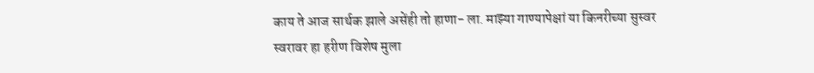काय ते आज सार्थक झाले असेंही तो हाणा- ला. माझ्या गाण्यापेक्षां या किनरीच्या सुस्वर स्वरावर हा हरीण विशेष मुला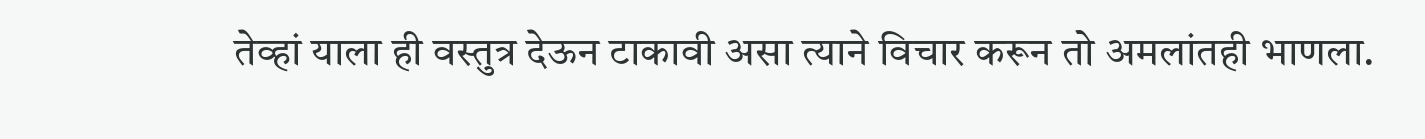तेव्हां याला ही वस्तुत्र देऊन टाकावी असा त्याने विचार करून तो अमलांतही भाणला.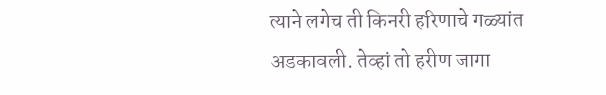त्याने लगेच ती किनरी हरिणाचे गळ्यांत अडकावली. तेव्हां तो हरीण जागा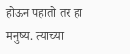होऊन पहातो तर हा मनुष्य. त्याच्या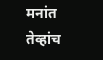मनांत तेव्हांच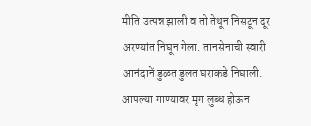मीति उत्पन्न झाली व तो तेथून निसटून दूर अरण्यांत निघून गेला. तानसेनाची स्वारी आनंदानें डुळत डुलत घराकडे निघाली. आपल्या गाण्यावर मृग लुब्ध होऊन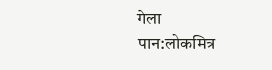गेला
पान:लोकमित्र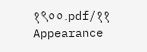१९००.pdf/११
Appearance